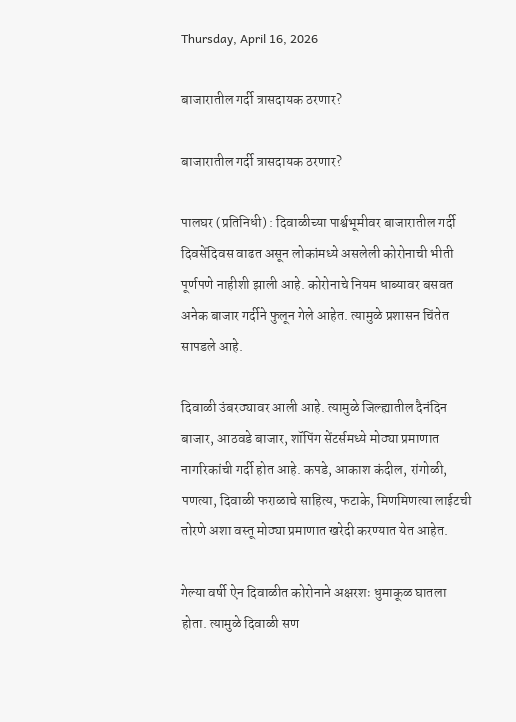Thursday, April 16, 2026

बाजारातील गर्दी त्रासदायक ठरणार?

बाजारातील गर्दी त्रासदायक ठरणार?

पालघर (प्रतिनिधी) : दिवाळीच्या पार्श्वभूमीवर बाजारातील गर्दी दिवसेंदिवस वाढत असून लोकांमध्ये असलेली कोरोनाची भीती पूर्णपणे नाहीशी झाली आहे. कोरोनाचे नियम धाब्यावर बसवत अनेक बाजार गर्दीने फुलून गेले आहेत. त्यामुळे प्रशासन चिंतेत सापडले आहे.

दिवाळी उंबरठ्यावर आली आहे. त्यामुळे जिल्ह्यातील दैनंदिन बाजार, आठवडे बाजार, शॉपिंग सेंटर्समध्ये मोठ्या प्रमाणात नागरिकांची गर्दी होत आहे. कपडे, आकाश कंदील, रांगोळी, पणत्या, दिवाळी फराळाचे साहित्य, फटाके, मिणमिणत्या लाईटची तोरणे अशा वस्तू मोठ्या प्रमाणात खरेदी करण्यात येत आहेत.

गेल्या वर्षी ऐन दिवाळीत कोरोनाने अक्षरशः धुमाकूळ घातला होता. त्यामुळे दिवाळी सण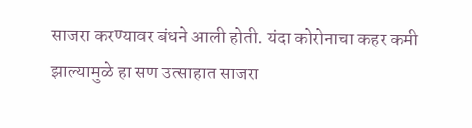साजरा करण्यावर बंधने आली होती. यंदा कोरोनाचा कहर कमी झाल्यामुळे हा सण उत्साहात साजरा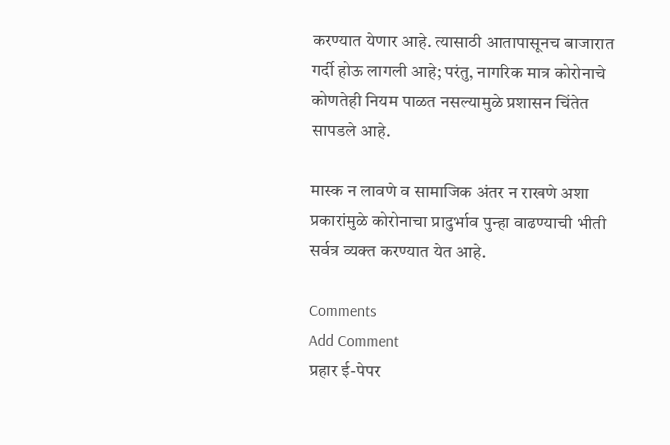करण्यात येणार आहे. त्यासाठी आतापासूनच बाजारात गर्दी होऊ लागली आहे; परंतु, नागरिक मात्र कोरोनाचे कोणतेही नियम पाळत नसल्यामुळे प्रशासन चिंतेत सापडले आहे.

मास्क न लावणे व सामाजिक अंतर न राखणे अशा प्रकारांमुळे कोरोनाचा प्रादुर्भाव पुन्हा वाढण्याची भीती सर्वत्र व्यक्त करण्यात येत आहे.

Comments
Add Comment
प्रहार ई-पेपर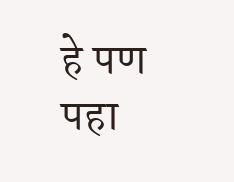हे पण पहा